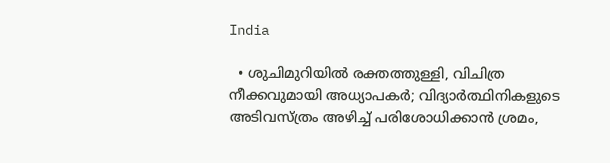India

  • ശുചിമുറിയിൽ രക്തത്തുള്ളി, വിചിത്ര നീക്കവുമായി അധ്യാപക‌ർ; വിദ്യാര്‍ത്ഥിനികളുടെ അടിവസ്ത്രം അഴിച്ച് പരിശോധിക്കാൻ ശ്രമം,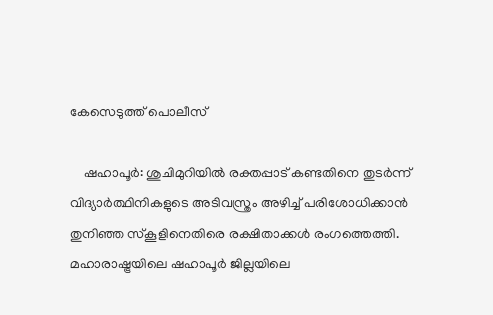കേസെടുത്ത് പൊലീസ്

    ഷഹാപൂര്‍: ശുചിമുറിയില്‍ രക്തപ്പാട് കണ്ടതിനെ തുടര്‍ന്ന് വിദ്യാര്‍ത്ഥിനികളുടെ അടിവസ്ത്രം അഴിച്ച് പരിശോധിക്കാന്‍ തുനിഞ്ഞ സ്കൂളിനെതിരെ രക്ഷിതാക്കൾ രംഗത്തെത്തി. മഹാരാഷ്ട്രയിലെ ഷഹാപൂര്‍ ജില്ലയിലെ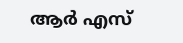ആര്‍ എസ്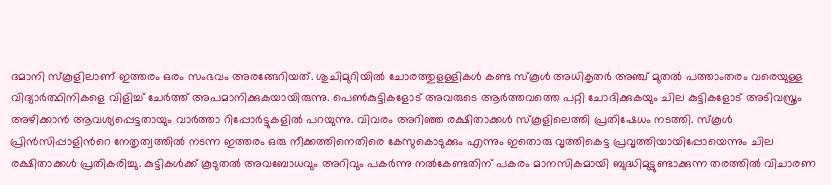ദമാനി സ്കൂളിലാണ് ഇത്തരം ഒരം സംഭവം അരങ്ങേറിയത്. ശുചിമുറിയില്‍ ചോരത്തുളള്ളികൾ കണ്ട സ്കൂള്‍ അധികൃതര്‍ അഞ്ച് മുതല്‍ പത്താംതരം വരെയുള്ള വിദ്യാര്‍ത്ഥിനികളെ വിളിച്ച് ചേര്‍ത്ത് അപമാനിക്കുകയായിരുന്നു. പെണ്‍കുട്ടികളോട് അവരുടെ ആർത്തവത്തെ പറ്റി ചോദിക്കുകയും ചില കുട്ടികളോട് അടിവസ്ത്രം അഴിക്കാന്‍ ആവശ്യപ്പെട്ടതായും വാര്‍ത്താ റിപ്പോര്‍ട്ടുകളില്‍ പറയുന്നു. വിവരം അറിഞ്ഞ രക്ഷിതാക്കൾ സ്കൂളിലെത്തി പ്രതിഷേധം നടത്തി. സ്കൂള്‍ പ്രിന്‍സിപ്പാളിന്‍റെ നേതൃത്വത്തില്‍ നടന്ന ഇത്തരം ഒരു നീക്കത്തിനെതിരെ കേസുകൊടുക്കും എന്നും ഇതൊരു വൃത്തികെട്ട പ്രവൃത്തിയായിപ്പോയെന്നും ചില രക്ഷിതാക്കൾ പ്രതികരിച്ചു. കുട്ടികള്‍ക്ക് കൂടുതല്‍ അവബോധവും അറിവും പകര്‍ന്നു നല്‍കേണ്ടതിന് പകരം മാനസികമായി ബുദ്ധിമുട്ടുണ്ടാക്കുന്ന തരത്തില്‍ വിചാരണ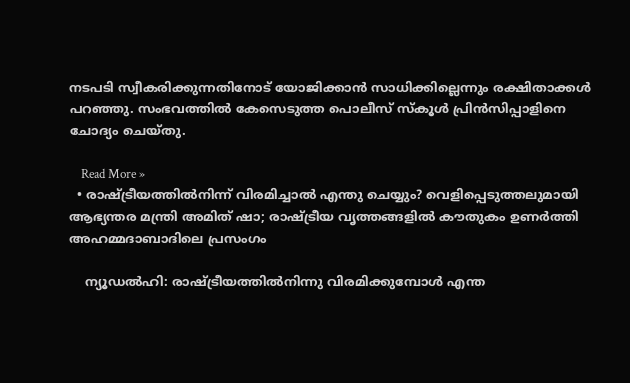നടപടി സ്വീകരിക്കുന്നതിനോട് യോജിക്കാന്‍ സാധിക്കില്ലെന്നും രക്ഷിതാക്കൾ പറഞ്ഞു. സംഭവത്തില്‍ കേസെടുത്ത പൊലീസ് സ്കൂള്‍ പ്രിന്‍സിപ്പാളിനെ ചോദ്യം ചെയ്തു.

    Read More »
  • രാഷ്ട്രീയത്തില്‍നിന്ന് വിരമിച്ചാല്‍ എന്തു ചെയ്യും? വെളിപ്പെടുത്തലുമായി ആഭ്യന്തര മന്ത്രി അമിത് ഷാ; രാഷ്ട്രീയ വൃത്തങ്ങളില്‍ കൗതുകം ഉണര്‍ത്തി അഹമ്മദാബാദിലെ പ്രസംഗം

    ന്യൂഡല്‍ഹി: രാഷ്ട്രീയത്തില്‍നിന്നു വിരമിക്കുമ്പോള്‍ എന്ത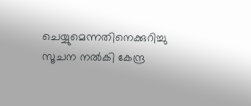ചെയ്യുമെന്നതിനെക്കുറിച്ചു സൂചന നല്‍കി കേന്ദ്ര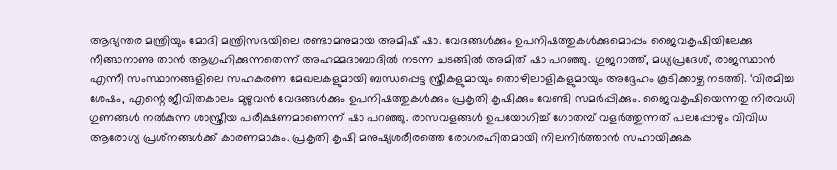ആഭ്യന്തര മന്ത്രിയും മോദി മന്ത്രിസഭയിലെ രണ്ടാമനുമായ അമിഷ് ഷാ. വേദങ്ങള്‍ക്കും ഉപനിഷത്തുകള്‍ക്കുമൊപ്പം ജൈവകൃഷിയിലേക്കു നീങ്ങാനാണു താന്‍ ആഗ്രഹിക്കുന്നതെന്ന് അഹമ്മദാബാദില്‍ നടന്ന ചടങ്ങില്‍ അമിത് ഷാ പറഞ്ഞു. ഗുജറാത്ത്, മധ്യപ്രദേശ്, രാജസ്ഥാന്‍ എന്നീ സംസ്ഥാനങ്ങളിലെ സഹകരണ മേഖലകളുമായി ബന്ധപ്പെട്ട സ്ത്രീകളുമായും തൊഴിലാളികളുമായും അദ്ദേഹം കൂടിക്കാഴ്ച നടത്തി. ‘വിരമിച്ച ശേഷം, എന്റെ ജീവിതകാലം മുഴുവന്‍ വേദങ്ങള്‍ക്കും ഉപനിഷത്തുകള്‍ക്കും പ്രകൃതി കൃഷിക്കും വേണ്ടി സമര്‍പ്പിക്കും. ജൈവകൃഷിയെന്നതു നിരവധി ഗുണങ്ങള്‍ നല്‍കുന്ന ശാസ്ത്രീയ പരീക്ഷണമാണെന്ന് ഷാ പറഞ്ഞു. രാസവളങ്ങള്‍ ഉപയോഗിച്ച് ഗോതമ്പ് വളര്‍ത്തുന്നത് പലപ്പോഴും വിവിധ ആരോഗ്യ പ്രശ്‌നങ്ങള്‍ക്ക് കാരണമാകും. പ്രകൃതി കൃഷി മനുഷ്യശരീരത്തെ രോഗരഹിതമായി നിലനിര്‍ത്താന്‍ സഹായിക്കുക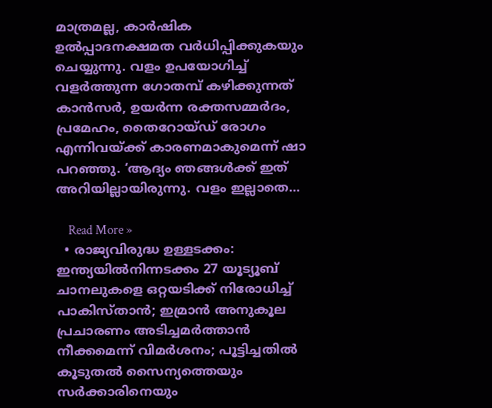മാത്രമല്ല, കാര്‍ഷിക ഉല്‍പ്പാദനക്ഷമത വര്‍ധിപ്പിക്കുകയും ചെയ്യുന്നു. വളം ഉപയോഗിച്ച് വളര്‍ത്തുന്ന ഗോതമ്പ് കഴിക്കുന്നത് കാന്‍സര്‍, ഉയര്‍ന്ന രക്തസമ്മര്‍ദം, പ്രമേഹം, തൈറോയ്ഡ് രോഗം എന്നിവയ്ക്ക് കാരണമാകുമെന്ന് ഷാ പറഞ്ഞു. ‘ആദ്യം ഞങ്ങള്‍ക്ക് ഇത് അറിയില്ലായിരുന്നു. വളം ഇല്ലാതെ…

    Read More »
  • രാജ്യവിരുദ്ധ ഉള്ളടക്കം: ഇന്ത്യയില്‍നിന്നടക്കം 27 യൂട്യൂബ് ചാനലുകളെ ഒറ്റയടിക്ക് നിരോധിച്ച് പാകിസ്താന്‍; ഇമ്രാന്‍ അനുകൂല പ്രചാരണം അടിച്ചമര്‍ത്താന്‍ നീക്കമെന്ന് വിമര്‍ശനം; പൂട്ടിച്ചതില്‍ കൂടുതല്‍ സൈന്യത്തെയും സര്‍ക്കാരിനെയും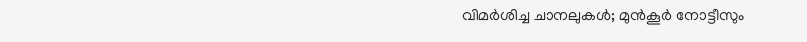വിമര്‍ശിച്ച ചാനലുകള്‍; മുന്‍കൂര്‍ നോട്ടീസും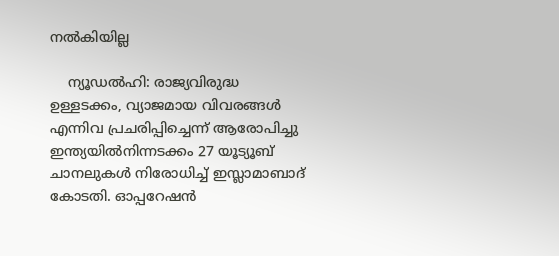നല്‍കിയില്ല

    ന്യൂഡല്‍ഹി: രാജ്യവിരുദ്ധ ഉള്ളടക്കം, വ്യാജമായ വിവരങ്ങള്‍ എന്നിവ പ്രചരിപ്പിച്ചെന്ന് ആരോപിച്ചു ഇന്ത്യയില്‍നിന്നടക്കം 27 യൂട്യൂബ് ചാനലുകള്‍ നിരോധിച്ച് ഇസ്ലാമാബാദ് കോടതി. ഓപ്പറേഷന്‍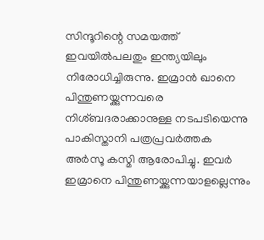സിന്ദൂറിന്റെ സമയത്ത് ഇവയില്‍പലതും ഇന്ത്യയിലും നിരോധിച്ചിരുന്നു. ഇമ്രാന്‍ ഖാനെ പിന്തുണയ്ക്കുന്നവരെ നിശ്ബദരാക്കാനുള്ള നടപടിയെന്നു പാകിസ്താനി പത്രപ്രവര്‍ത്തക അര്‍സൂ കസ്മി ആരോപിച്ചു. ഇവര്‍ ഇമ്രാനെ പിന്തുണയ്ക്കുന്നയാളല്ലെന്നും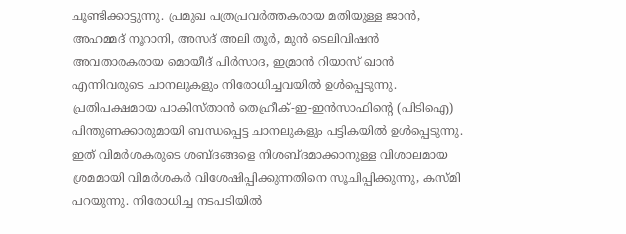ചൂണ്ടിക്കാട്ടുന്നു. പ്രമുഖ പത്രപ്രവര്‍ത്തകരായ മതിയുള്ള ജാന്‍, അഹമ്മദ് നൂറാനി, അസദ് അലി തൂര്‍, മുന്‍ ടെലിവിഷന്‍ അവതാരകരായ മൊയീദ് പിര്‍സാദ, ഇമ്രാന്‍ റിയാസ് ഖാന്‍ എന്നിവരുടെ ചാനലുകളും നിരോധിച്ചവയില്‍ ഉള്‍പ്പെടുന്നു. പ്രതിപക്ഷമായ പാകിസ്താന്‍ തെഹ്രീക്-ഇ-ഇന്‍സാഫിന്റെ (പിടിഐ) പിന്തുണക്കാരുമായി ബന്ധപ്പെട്ട ചാനലുകളും പട്ടികയില്‍ ഉള്‍പ്പെടുന്നു. ഇത് വിമര്‍ശകരുടെ ശബ്ദങ്ങളെ നിശബ്ദമാക്കാനുള്ള വിശാലമായ ശ്രമമായി വിമര്‍ശകര്‍ വിശേഷിപ്പിക്കുന്നതിനെ സൂചിപ്പിക്കുന്നു, കസ്മി പറയുന്നു. നിരോധിച്ച നടപടിയില്‍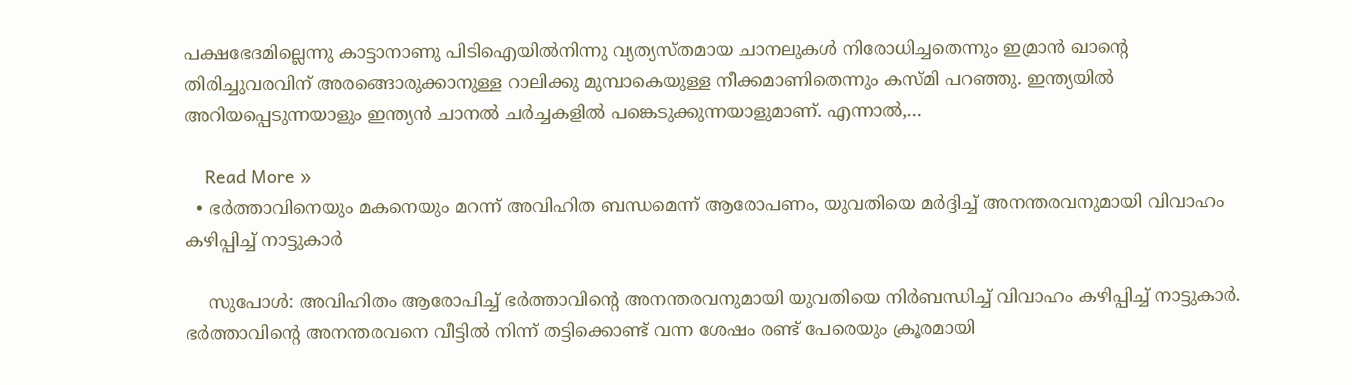പക്ഷഭേദമില്ലെന്നു കാട്ടാനാണു പിടിഐയില്‍നിന്നു വ്യത്യസ്തമായ ചാനലുകള്‍ നിരോധിച്ചതെന്നും ഇമ്രാന്‍ ഖാന്റെ തിരിച്ചുവരവിന് അരങ്ങൊരുക്കാനുള്ള റാലിക്കു മുമ്പാകെയുള്ള നീക്കമാണിതെന്നും കസ്മി പറഞ്ഞു. ഇന്ത്യയില്‍ അറിയപ്പെടുന്നയാളും ഇന്ത്യന്‍ ചാനല്‍ ചര്‍ച്ചകളില്‍ പങ്കെടുക്കുന്നയാളുമാണ്. എന്നാല്‍,…

    Read More »
  • ഭർത്താവിനെയും മകനെയും മറന്ന് അവിഹിത ബന്ധമെന്ന് ആരോപണം, യുവതിയെ മ‍ർദ്ദിച്ച് അനന്തരവനുമായി വിവാഹം കഴിപ്പിച്ച് നാട്ടുകാർ

    സുപോൾ: അവിഹിതം ആരോപിച്ച് ഭർത്താവിന്റെ അനന്തരവനുമായി യുവതിയെ നി‍ർബന്ധിച്ച് വിവാഹം കഴിപ്പിച്ച് നാട്ടുകാർ. ഭർത്താവിന്റെ അനന്തരവനെ വീട്ടിൽ നിന്ന് തട്ടിക്കൊണ്ട് വന്ന ശേഷം രണ്ട് പേരെയും ക്രൂരമായി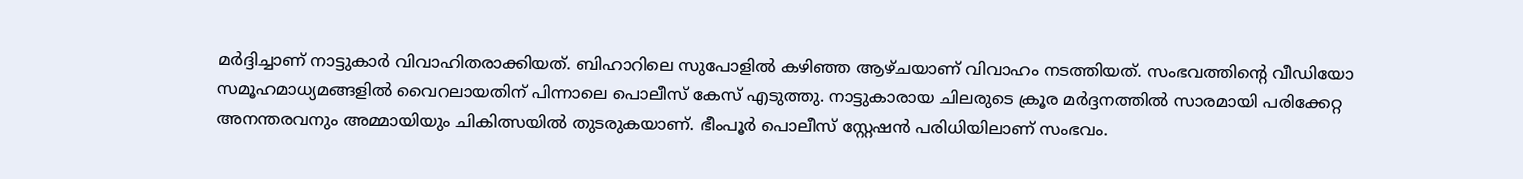മർദ്ദിച്ചാണ് നാട്ടുകാർ വിവാഹിതരാക്കിയത്. ബിഹാറിലെ സുപോളിൽ കഴി‌‌ഞ്ഞ ആഴ്ചയാണ് വിവാഹം നടത്തിയത്. സംഭവത്തിന്റെ വീഡിയോ സമൂഹമാധ്യമങ്ങളിൽ വൈറലായതിന് പിന്നാലെ പൊലീസ് കേസ് എടുത്തു. നാട്ടുകാരായ ചിലരുടെ ക്രൂര മർദ്ദനത്തിൽ സാരമായി പരിക്കേറ്റ അനന്തരവനും അമ്മായിയും ചികിത്സയിൽ തുടരുകയാണ്. ഭീംപൂർ പൊലീസ് സ്റ്റേഷൻ പരിധിയിലാണ് സംഭവം.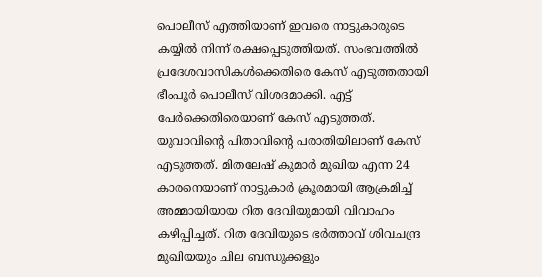പൊലീസ് എത്തിയാണ് ഇവരെ നാട്ടുകാരുടെ കയ്യിൽ നിന്ന് രക്ഷപ്പെടുത്തിയത്. സംഭവത്തിൽ പ്രദേശവാസികൾക്കെതിരെ കേസ് എടുത്തതായി ഭീംപൂർ പൊലീസ് വിശദമാക്കി. എട്ട് പേർക്കെതിരെയാണ് കേസ് എടുത്തത്. യുവാവിന്റെ പിതാവിന്റെ പരാതിയിലാണ് കേസ് എടുത്തത്. മിതലേഷ് കുമാർ മുഖിയ എന്ന 24 കാരനെയാണ് നാട്ടുകാർ ക്രൂരമായി ആക്രമിച്ച് അമ്മായിയായ റിത ദേവിയുമായി വിവാഹം കഴിപ്പിച്ചത്. റിത ദേവിയുടെ ഭർത്താവ് ശിവചന്ദ്ര മുഖിയയും ചില ബന്ധുക്കളും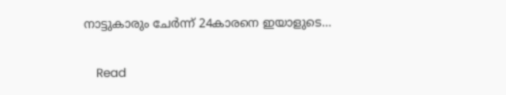നാട്ടുകാരും ചേർന്ന് 24കാരനെ ഇയാളുടെ…

    Read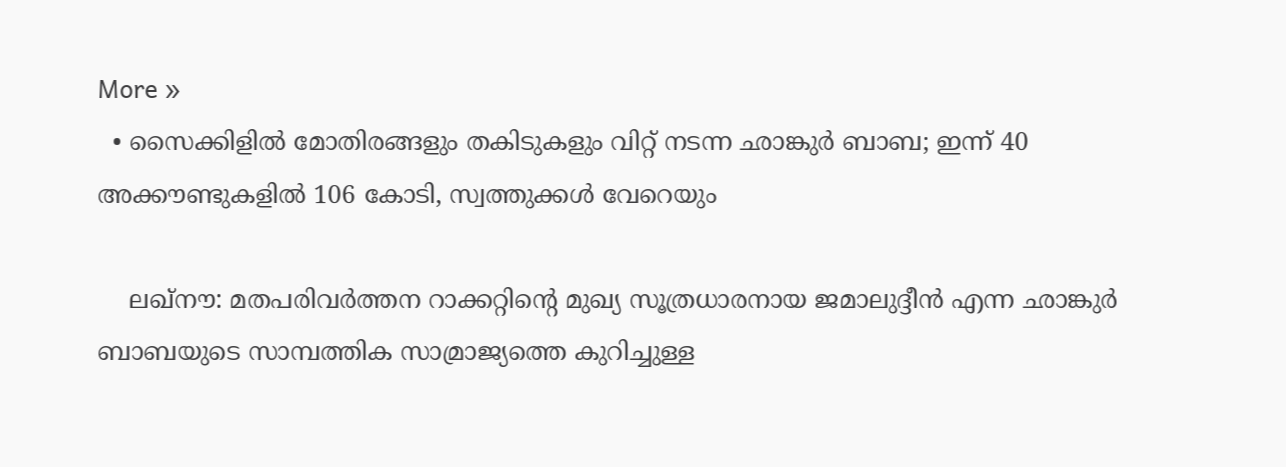More »
  • സൈക്കിളിൽ മോതിരങ്ങളും തകിടുകളും വിറ്റ് നടന്ന ഛാങ്കുർ ബാബ; ഇന്ന് 40 അക്കൗണ്ടുകളിൽ 106 കോടി, സ്വത്തുക്കൾ വേറെയും

    ലഖ്‌നൗ: മതപരിവർത്തന റാക്കറ്റിന്റെ മുഖ്യ സൂത്രധാരനായ ജമാലുദ്ദീൻ എന്ന ഛാങ്കുർ ബാബയുടെ സാമ്പത്തിക സാമ്രാജ്യത്തെ കുറിച്ചുള്ള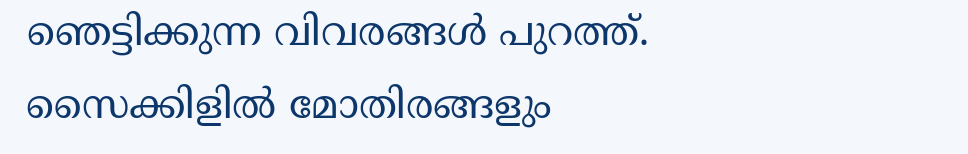ഞെട്ടിക്കുന്ന വിവരങ്ങൾ പുറത്ത്. സൈക്കിളിൽ മോതിരങ്ങളും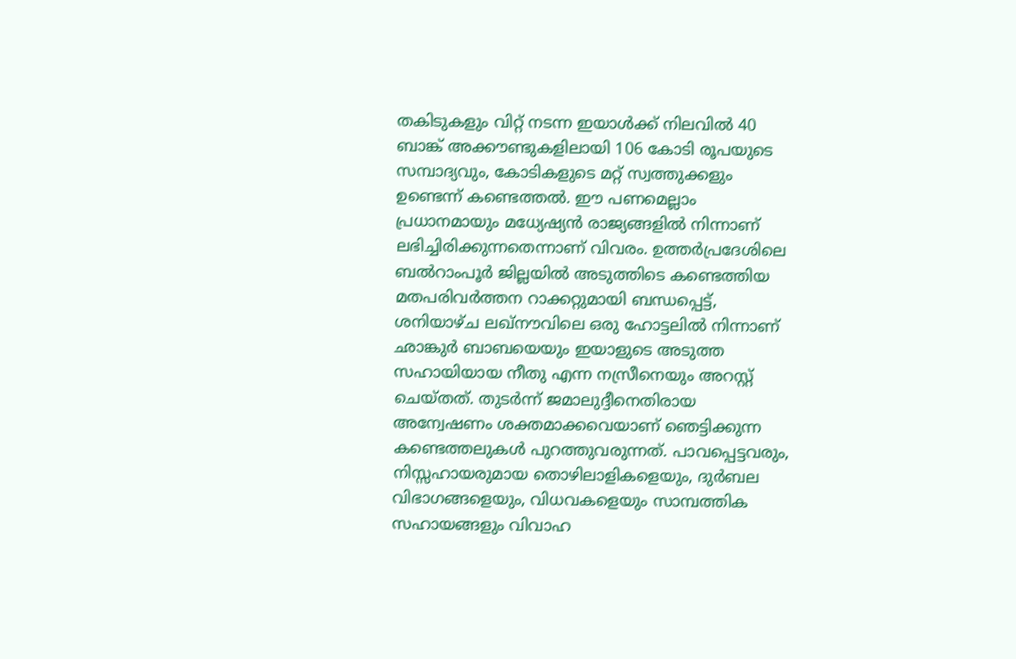തകിടുകളും വിറ്റ് നടന്ന ഇയാൾക്ക് നിലവിൽ 40 ബാങ്ക് അക്കൗണ്ടുകളിലായി 106 കോടി രൂപയുടെ സമ്പാദ്യവും, കോടികളുടെ മറ്റ് സ്വത്തുക്കളും ഉണ്ടെന്ന് കണ്ടെത്തൽ. ഈ പണമെല്ലാം പ്രധാനമായും മധ്യേഷ്യൻ രാജ്യങ്ങളിൽ നിന്നാണ് ലഭിച്ചിരിക്കുന്നതെന്നാണ് വിവരം. ഉത്തർപ്രദേശിലെ ബൽറാംപൂർ ജില്ലയിൽ അടുത്തിടെ കണ്ടെത്തിയ മതപരിവർത്തന റാക്കറ്റുമായി ബന്ധപ്പെട്ട്, ശനിയാഴ്ച ലഖ്‌നൗവിലെ ഒരു ഹോട്ടലിൽ നിന്നാണ് ഛാങ്കുർ ബാബയെയും ഇയാളുടെ അടുത്ത സഹായിയായ നീതു എന്ന നസ്രീനെയും അറസ്റ്റ് ചെയ്തത്. തുടർന്ന് ജമാലുദ്ദീനെതിരായ അന്വേഷണം ശക്തമാക്കവെയാണ് ഞെട്ടിക്കുന്ന കണ്ടെത്തലുകൾ പുറത്തുവരുന്നത്. പാവപ്പെട്ടവരും, നിസ്സഹായരുമായ തൊഴിലാളികളെയും, ദുർബല വിഭാഗങ്ങളെയും, വിധവകളെയും സാമ്പത്തിക സഹായങ്ങളും വിവാഹ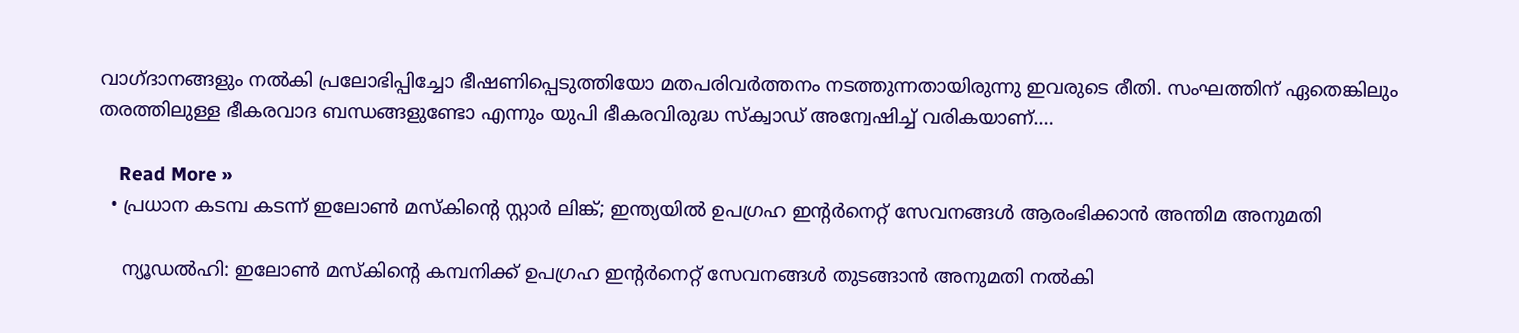വാഗ്ദാനങ്ങളും നൽകി പ്രലോഭിപ്പിച്ചോ ഭീഷണിപ്പെടുത്തിയോ മതപരിവർത്തനം നടത്തുന്നതായിരുന്നു ഇവരുടെ രീതി. സംഘത്തിന് ഏതെങ്കിലും തരത്തിലുള്ള ഭീകരവാദ ബന്ധങ്ങളുണ്ടോ എന്നും യുപി ഭീകരവിരുദ്ധ സ്ക്വാഡ് അന്വേഷിച്ച് വരികയാണ്.…

    Read More »
  • പ്രധാന കടമ്പ കടന്ന് ഇലോണ്‍ മസ്കിന്‍റെ സ്റ്റാര്‍ ലിങ്ക്; ഇന്ത്യയിൽ ഉപഗ്രഹ ഇന്‍റര്‍നെറ്റ് സേവനങ്ങള്‍ ആരംഭിക്കാൻ അന്തിമ അനുമതി

    ന്യൂഡൽഹി: ഇലോൺ മസ്കിന്‍റെ കമ്പനിക്ക് ഉപഗ്രഹ ഇന്‍റര്‍നെറ്റ് സേവനങ്ങൾ തുടങ്ങാൻ അനുമതി നൽകി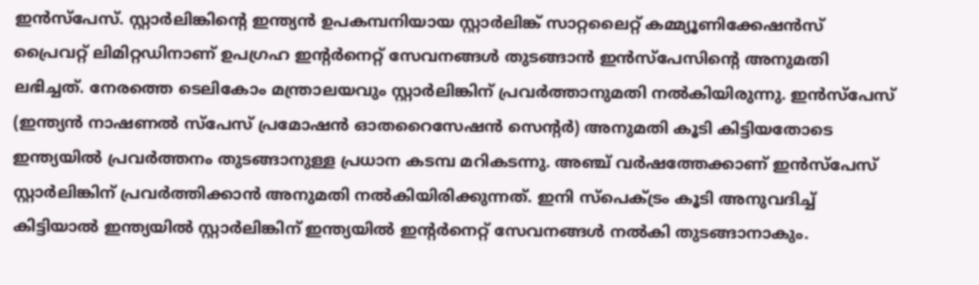ഇന്‍സ്പേസ്. സ്റ്റാർലിങ്കിന്‍റെ ഇന്ത്യൻ ഉപകമ്പനിയായ സ്റ്റാർലിങ്ക് സാറ്റലൈറ്റ് കമ്മ്യൂണിക്കേഷൻസ് പ്രൈവറ്റ് ലിമിറ്റഡിനാണ് ഉപഗ്രഹ ഇന്‍റര്‍നെറ്റ് സേവനങ്ങൾ തുടങ്ങാൻ ഇൻസ്പേസിന്‍റെ അനുമതി ലഭിച്ചത്. നേരത്തെ ടെലികോം മന്ത്രാലയവും സ്റ്റാർലിങ്കിന് പ്രവർത്താനുമതി നൽകിയിരുന്നു. ഇൻസ്പേസ് (ഇന്ത്യൻ നാഷണൽ സ്പേസ് പ്രമോഷൻ ഓതറൈസേഷൻ സെന്‍റര്‍) അനുമതി കൂടി കിട്ടിയതോടെ ഇന്ത്യയിൽ പ്രവർത്തനം തുടങ്ങാനുള്ള പ്രധാന കടമ്പ മറികടന്നു. അഞ്ച് വർഷത്തേക്കാണ് ഇൻസ്പേസ് സ്റ്റാർലിങ്കിന് പ്രവർത്തിക്കാൻ അനുമതി നൽകിയിരിക്കുന്നത്. ഇനി സ്പെക്ട്രം കൂടി അനുവദിച്ച് കിട്ടിയാൽ ഇന്ത്യയിൽ സ്റ്റാര്‍ലിങ്കിന് ഇന്ത്യയിൽ ഇന്‍റര്‍നെറ്റ് സേവനങ്ങള്‍ നൽകി തുടങ്ങാനാകും.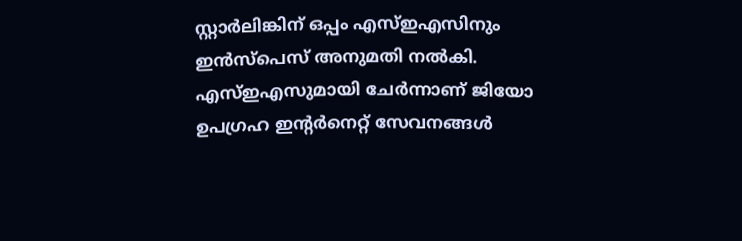സ്റ്റാർലിങ്കിന് ഒപ്പം എസ്ഇഎസിനും ഇൻസ്പെസ് അനുമതി നൽകി. എസ്ഇഎസുമായി ചേര്‍ന്നാണ് ജിയോ ഉപഗ്രഹ ഇന്‍റര്‍നെറ്റ് സേവനങ്ങള്‍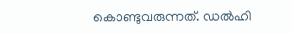കൊണ്ടുവരുന്നത്. ഡൽഹി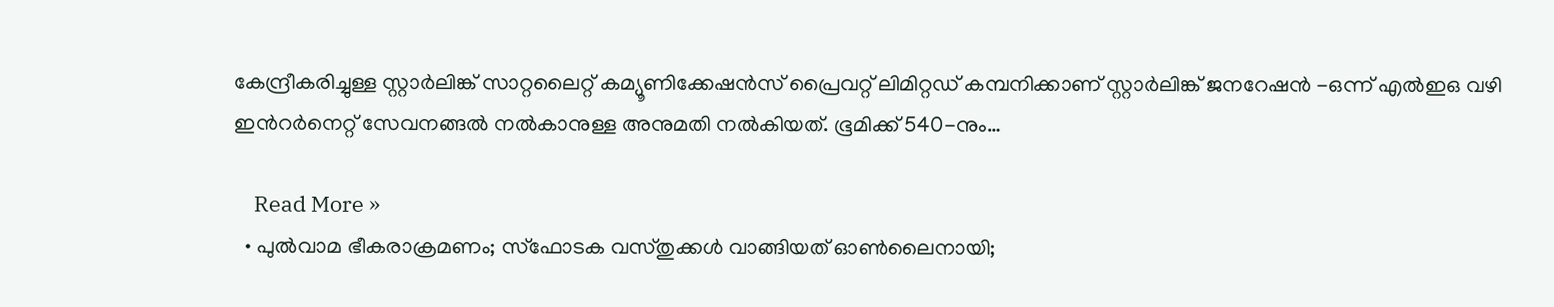കേന്ദ്രീകരിച്ചുള്ള സ്റ്റാര്‍ലിങ്ക് സാറ്റലൈറ്റ് കമ്യൂണിക്കേഷൻസ് പ്രൈവറ്റ് ലിമിറ്റഡ് കമ്പനിക്കാണ് സ്റ്റാര്‍ലിങ്ക് ജനറേഷൻ -ഒന്ന് എൽഇഒ വഴി ഇന്‍റര്‍നെറ്റ് സേവനങ്ങല്‍ നൽകാനുള്ള അനുമതി നൽകിയത്. ഭൂമിക്ക് 540-നും…

    Read More »
  • പുല്‍വാമ ഭീകരാക്രമണം; സ്‌ഫോടക വസ്തുക്കള്‍ വാങ്ങിയത് ഓണ്‍ലൈനായി;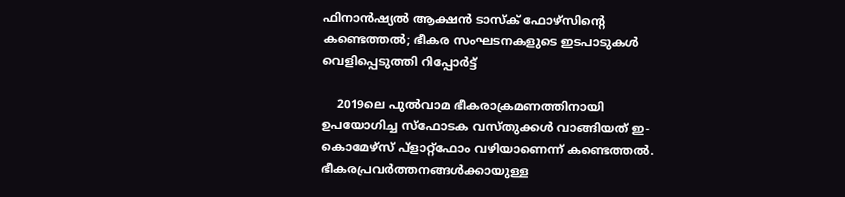ഫിനാന്‍ഷ്യല്‍ ആക്ഷന്‍ ടാസ്‌ക് ഫോഴ്‌സിന്റെ കണ്ടെത്തല്‍; ഭീകര സംഘടനകളുടെ ഇടപാടുകള്‍ വെളിപ്പെടുത്തി റിപ്പോര്‍ട്ട്‌

    2019ലെ പുൽവാമ ഭീകരാക്രമണത്തിനായി ഉപയോഗിച്ച സ്‌ഫോടക വസ്തുക്കൾ വാങ്ങിയത് ഇ-കൊമേഴ്‌സ് പ്ളാറ്റ്‌ഫോം വഴിയാണെന്ന് കണ്ടെത്തല്‍. ഭീകരപ്രവർത്തനങ്ങൾക്കായുള്ള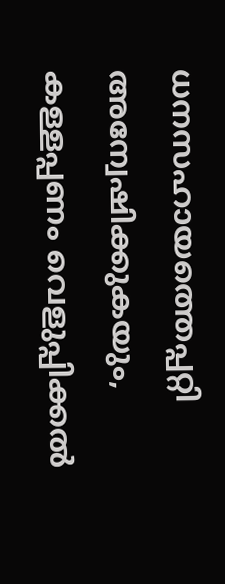ധനസഹായത്തെപ്പറ്റി അന്വേഷിക്കുകയും, കള്ളപ്പണം വെളുപ്പിക്കൽ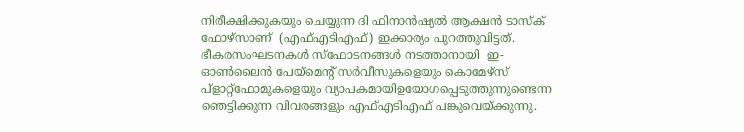നിരീക്ഷിക്കുകയും ചെയ്യുന്ന ദി ഫിനാൻഷ്യൽ ആക്ഷൻ ടാസ്‌ക് ഫോഴ്‌സാണ്  (എഫ്‌എടിഎഫ്) ഇക്കാര്യം പുറത്തുവിട്ടത്. ഭീകരസംഘടനകൾ സ്ഫോടനങ്ങള്‍ നടത്താനായി  ഇ-ഓൺലൈൻ പേയ്‌മെന്റ് സർവീസുകളെയും കൊമേഴ്‌സ് പ്ളാറ്റ്‌ഫോമുകളെയും വ്യാപകമായിഉയോഗപ്പെടുത്തുന്നുണ്ടെന്ന ഞെട്ടിക്കുന്ന വിവരങ്ങളും എഫ്‌എടിഎഫ് പങ്കുവെയ്ക്കുന്നു.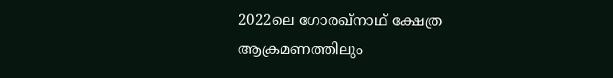2022ലെ ഗോരഖ്‌നാഥ് ക്ഷേത്ര ആക്രമണത്തിലും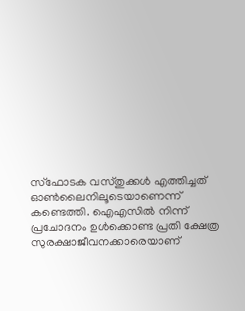സ്‌ഫോടക വസ്തുക്കൾ എത്തിച്ചത് ഓൺലൈനിലൂടെയാണെന്ന് കണ്ടെത്തി. ഐഎസിൽ നിന്ന് പ്രചോദനം ഉൾക്കൊണ്ട പ്രതി ക്ഷേത്ര സുരക്ഷാജീവനക്കാരെയാണ്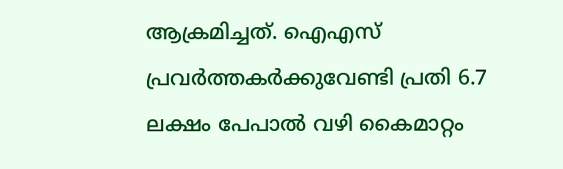ആക്രമിച്ചത്. ഐഎസ് പ്രവർത്തകർക്കുവേണ്ടി പ്രതി 6.7 ലക്ഷം പേപാൽ വഴി കൈമാറ്റം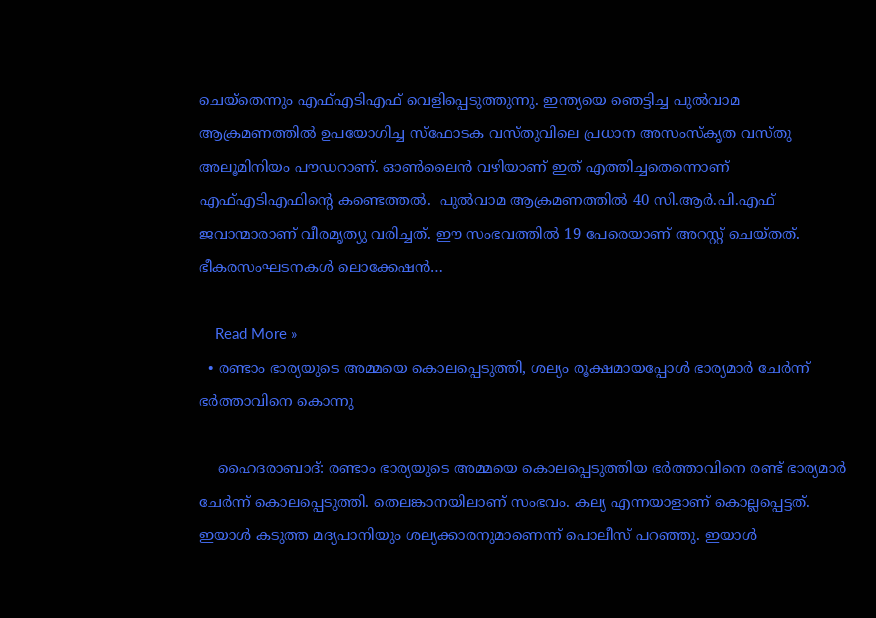ചെയ്തെന്നും എഫ്‌എടിഎഫ് വെളിപ്പെടുത്തുന്നു. ഇന്ത്യയെ ഞെട്ടിച്ച പുൽവാമ ആക്രമണത്തില്‍ ഉപയോഗിച്ച സ്‌ഫോടക വസ്തുവിലെ പ്രധാന അസംസ്‌കൃത വസ്തു അലൂമിനിയം പൗഡറാണ്. ഓണ്‍ലൈന്‍ വഴിയാണ് ഇത് എത്തിച്ചതെന്നൊണ് എഫ്‌എടിഎഫിന്റെ കണ്ടെത്തല്‍.  പുൽവാമ ആക്രമണത്തിൽ 40 സി.ആർ.പി.എഫ് ജവാന്മാരാണ് വീരമൃത്യു വരിച്ചത്. ഈ സംഭവത്തില്‍ 19 പേരെയാണ് അറസ്റ്റ് ചെയ്തത്. ഭീകരസംഘടനകള്‍ ലൊക്കേഷൻ…

    Read More »
  • രണ്ടാം ഭാര്യയുടെ അമ്മയെ കൊലപ്പെടുത്തി, ശല്യം രൂക്ഷമായപ്പോൾ ഭാര്യമാർ ചേർന്ന് ഭ‌ർത്താവിനെ കൊന്നു

    ഹൈദരാബാദ്: രണ്ടാം ഭാര്യയുടെ അമ്മയെ കൊലപ്പെടുത്തിയ ഭര്‍ത്താവിനെ രണ്ട് ഭാര്യമാര്‍ ചേര്‍ന്ന് കൊലപ്പെടുത്തി. തെലങ്കാനയിലാണ് സംഭവം. കല്യ എന്നയാളാണ് കൊല്ലപ്പെട്ടത്. ഇയാള്‍ കടുത്ത മദ്യപാനിയും ശല്യക്കാരനുമാണെന്ന് പൊലീസ് പറഞ്ഞു. ഇയാൾ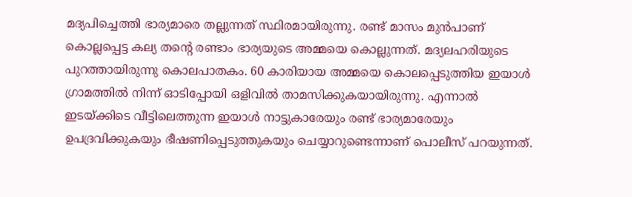മദ്യപിച്ചെത്തി ഭാര്യമാരെ തല്ലുന്നത് സ്ഥിരമായിരുന്നു. രണ്ട് മാസം മുന്‍പാണ് കൊല്ലപ്പെട്ട കല്യ തന്‍റെ രണ്ടാം ഭാര്യയുടെ അമ്മയെ കൊല്ലുന്നത്. മദ്യലഹരിയുടെ പുറത്തായിരുന്നു കൊലപാതകം. 60 കാരിയായ അമ്മയെ കൊലപ്പെടുത്തിയ ഇയാള്‍ ഗ്രാമത്തില്‍ നിന്ന് ഓടിപ്പോയി ഒളിവില്‍ താമസിക്കുകയായിരുന്നു. എന്നാല്‍ ഇടയ്ക്കിടെ വീട്ടിലെത്തുന്ന ഇയാൾ നാട്ടുകാരേയും രണ്ട് ഭാര്യമാരേയും ഉപദ്രവിക്കുകയും ഭീഷണിപ്പെടുത്തുകയും ചെയ്യാറുണ്ടെന്നാണ് പൊലീസ് പറയുന്നത്.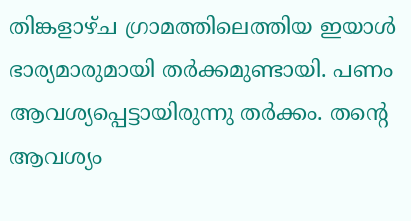തിങ്കളാഴ്ച ഗ്രാമത്തിലെത്തിയ ഇയാള്‍ ഭാര്യമാരുമായി തര്‍ക്കമുണ്ടായി. പണം ആവശ്യപ്പെട്ടായിരുന്നു തര്‍ക്കം. തന്‍റെ ആവശ്യം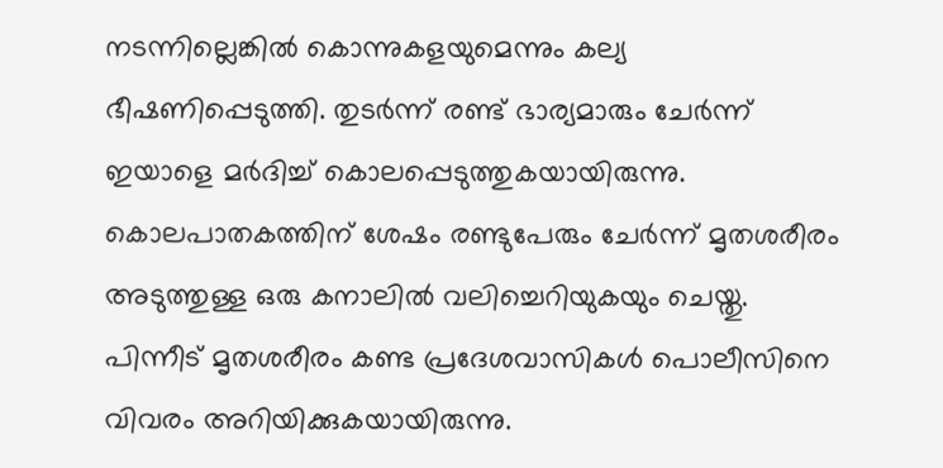നടന്നില്ലെങ്കില്‍ കൊന്നുകളയുമെന്നും കല്യ ഭീഷണിപ്പെടുത്തി. തുടര്‍ന്ന് രണ്ട് ഭാര്യമാരും ചേര്‍ന്ന് ഇയാളെ മര്‍ദിച്ച് കൊലപ്പെടുത്തുകയായിരുന്നു. കൊലപാതകത്തിന് ശേഷം രണ്ടുപേരും ചേര്‍ന്ന് മൃതശരീരം അടുത്തുള്ള ഒരു കനാലില്‍ വലിച്ചെറിയുകയും ചെയ്തു. പിന്നീട് മൃതശരീരം കണ്ട പ്രദേശവാസികൾ പൊലീസിനെ വിവരം അറിയിക്കുകയായിരുന്നു.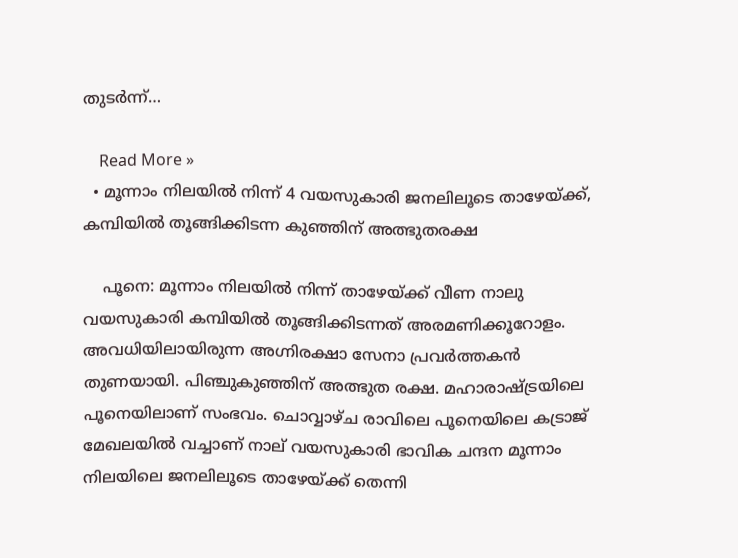തുടര്‍ന്ന്…

    Read More »
  • മൂന്നാം നിലയിൽ നിന്ന് 4 വയസുകാരി ജനലിലൂടെ താഴേയ്ക്ക്, കമ്പിയിൽ തൂങ്ങിക്കിടന്ന കുഞ്ഞിന് അത്ഭുതരക്ഷ

    പൂനെ: മൂന്നാം നിലയിൽ നിന്ന് താഴേയ്ക്ക് വീണ നാലു വയസുകാരി കമ്പിയിൽ തൂങ്ങിക്കിടന്നത് അരമണിക്കൂറോളം. അവധിയിലായിരുന്ന അഗ്നിരക്ഷാ സേനാ പ്രവ‍ർത്തകൻ തുണയായി. പിഞ്ചുകുഞ്ഞിന് അത്ഭുത രക്ഷ. മഹാരാഷ്ട്രയിലെ പൂനെയിലാണ് സംഭവം. ചൊവ്വാഴ്ച രാവിലെ പൂനെയിലെ കട്രാജ് മേഖലയിൽ വച്ചാണ് നാല് വയസുകാരി ഭാവിക ചന്ദന മൂന്നാം നിലയിലെ ജനലിലൂടെ താഴേയ്ക്ക് തെന്നി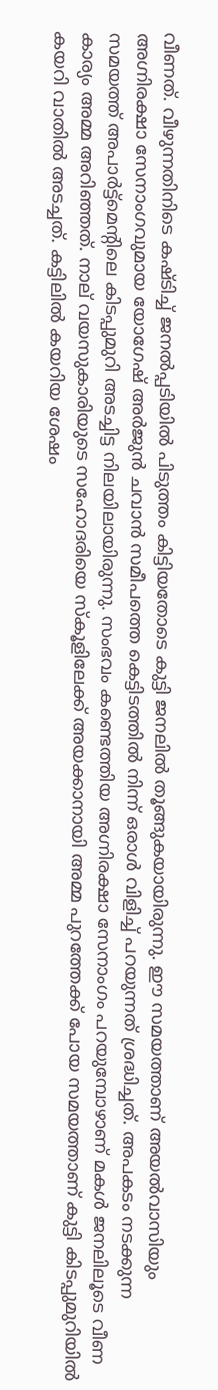വീണത്. വീഴുന്നതിനിടെ കഷ്ടിച്ച് ജനൽപ്പടിയിൽ പിടുത്തം കിട്ടിയതോടെ കുട്ടി ജനലിൽ തൂങ്ങുകയായിരുന്നു. ഈ സമയത്താണ് അയൽവാസിയും അഗ്നിരക്ഷാ സേനാംഗവുമായ യോഗേഷ് അർജുൻ ചവാൻ സമീപത്തെ കെട്ടിടത്തിൽ നിന്ന് ഒരാൾ വിളിച്ച് പറയുന്നത് ശ്രദ്ധിച്ചത്. അപകടം നടക്കുന്ന സമയത്ത് അപാർട്ട്മെന്റിലെ കിടപ്പുമുറി അടച്ചിട്ട നിലയിലായിരുന്നു. സംഭവം കണ്ടെത്തിയ അഗ്നിരക്ഷാ സേനാംഗം പറയുമ്പോഴാണ് മകൾ ജനലിലൂടെ വീണ കാര്യം അമ്മ അറിഞ്ഞത്. നാല് വയസുകാരിയുടെ സഹോദരിയെ സ്കൂളിലേക്ക് അയക്കാനായി അമ്മ പുറത്തേക്ക് പോയ സമയത്താണ് കുട്ടി കിടപ്പുമുറിയിൽ കയറി വാതിൽ അടച്ചത്. കട്ടിലിൽ കയറിയ ശേഷം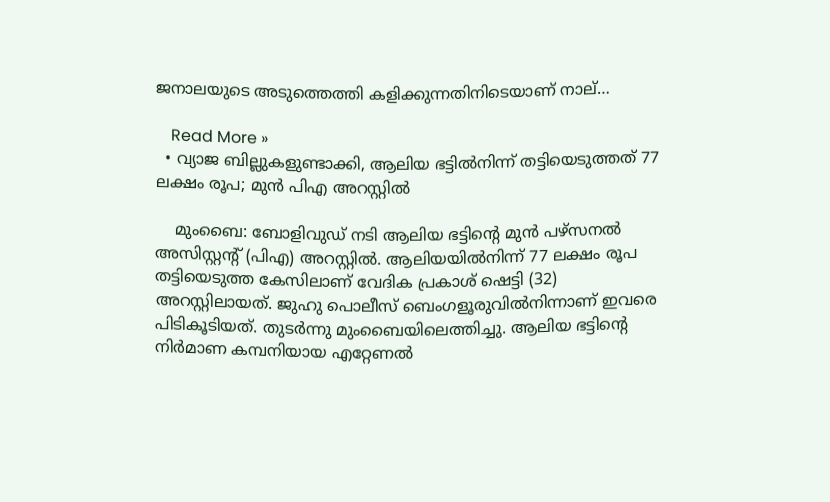ജനാലയുടെ അടുത്തെത്തി കളിക്കുന്നതിനിടെയാണ് നാല്…

    Read More »
  • വ്യാജ ബില്ലുകളുണ്ടാക്കി, ആലിയ ഭട്ടിൽനിന്ന് തട്ടിയെടുത്തത് 77 ലക്ഷം രൂപ; മുൻ പിഎ അറസ്റ്റിൽ

    മുംബൈ: ബോളിവുഡ് നടി ആലിയ ഭട്ടിന്റെ മുൻ പഴ്സനൽ അസിസ്റ്റന്റ് (പിഎ) അറസ്റ്റിൽ. ആലിയയിൽനിന്ന് 77 ലക്ഷം രൂപ തട്ടിയെടുത്ത കേസിലാണ് വേദിക പ്രകാശ് ഷെട്ടി (32) അറസ്റ്റിലായത്. ജുഹു പൊലീസ് ബെംഗളൂരുവിൽനിന്നാണ് ഇവരെ പിടികൂടിയത്. തുടർന്നു മുംബൈയിലെത്തിച്ചു. ആലിയ ഭട്ടിന്റെ നിർമാണ കമ്പനിയായ എറ്റേണൽ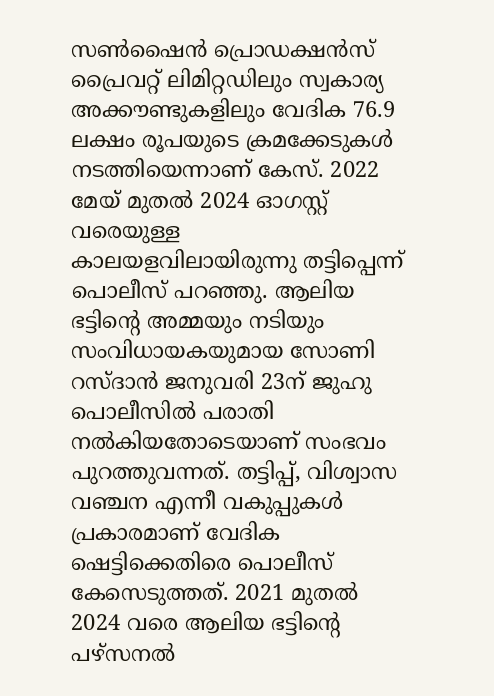സൺഷൈൻ പ്രൊഡക്ഷൻസ് പ്രൈവറ്റ് ലിമിറ്റഡിലും സ്വകാര്യ അക്കൗണ്ടുകളിലും വേദിക 76.9 ലക്ഷം രൂപയുടെ ക്രമക്കേടുകൾ നടത്തിയെന്നാണ് കേസ്. 2022 മേയ് മുതൽ 2024 ഓഗസ്റ്റ് വരെയുള്ള കാലയളവിലായിരുന്നു തട്ടിപ്പെന്ന് പൊലീസ് പറഞ്ഞു. ആലിയ ഭട്ടിന്റെ അമ്മയും നടിയും സംവിധായകയുമായ സോണി റസ്ദാൻ ജനുവരി 23ന് ജുഹു പൊലീസിൽ പരാതി നൽകിയതോടെയാണ് സംഭവം പുറത്തുവന്നത്. തട്ടിപ്പ്, വിശ്വാസ വഞ്ചന എന്നീ വകുപ്പുകൾ പ്രകാരമാണ് വേദിക ഷെട്ടിക്കെതിരെ പൊലീസ് കേസെടുത്തത്. 2021 മുതൽ 2024 വരെ ആലിയ ഭട്ടിന്റെ പഴ്‌സനൽ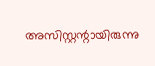അസിസ്റ്റന്റായിരുന്നു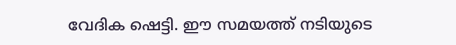വേദിക ഷെട്ടി. ഈ സമയത്ത് നടിയുടെ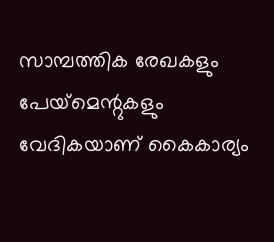സാമ്പത്തിക രേഖകളും പേയ്‌മെന്റുകളും വേദികയാണ് കൈകാര്യം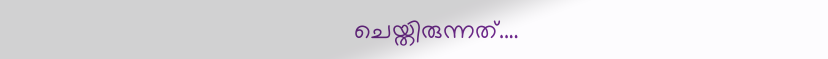ചെയ്തിരുന്നത്.…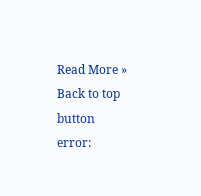Read More »
Back to top button
error: